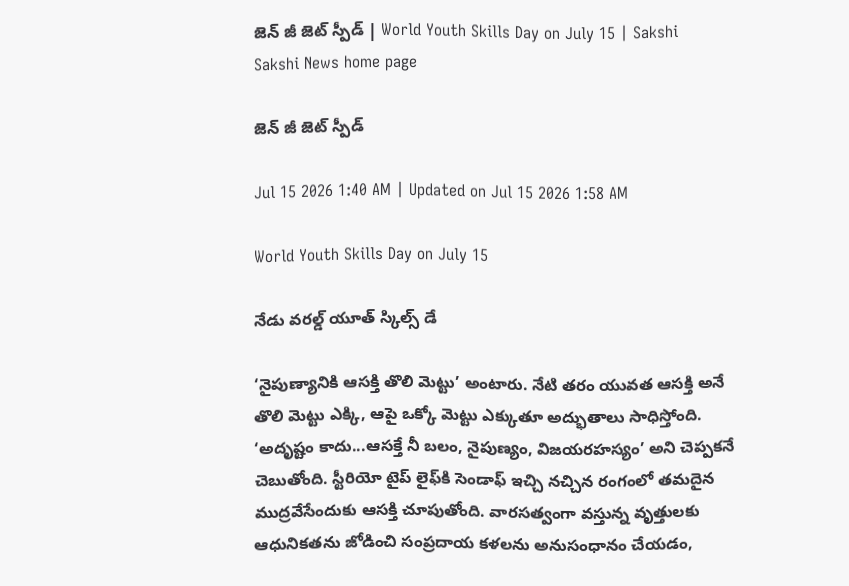జెన్ జీ జెట్ స్పీడ్ | World Youth Skills Day on July 15 | Sakshi
Sakshi News home page

జెన్ జీ జెట్ స్పీడ్

Jul 15 2026 1:40 AM | Updated on Jul 15 2026 1:58 AM

World Youth Skills Day on July 15

నేడు వరల్డ్‌ యూత్‌ స్కిల్స్‌ డే

‘నైపుణ్యానికి ఆసక్తి తొలి మెట్టు’ అంటారు. నేటి తరం యువత ఆసక్తి అనే తొలి మెట్టు ఎక్కి, ఆపై ఒక్కో మెట్టు ఎక్కుతూ అద్భుతాలు సాధిస్తోంది. ‘అదృష్టం కాదు...ఆసక్తే నీ బలం, నైపుణ్యం, విజయరహస్యం’ అని చెప్పకనే చెబుతోంది. స్టీరియో టైప్‌ లైఫ్‌కి సెండాఫ్‌ ఇచ్చి నచ్చిన రంగంలో తమదైన ముద్రవేసేందుకు ఆసక్తి చూపుతోంది. వారసత్వంగా వస్తున్న వృత్తులకు ఆధునికతను జోడించి సంప్రదాయ కళలను అనుసంధానం చేయడం,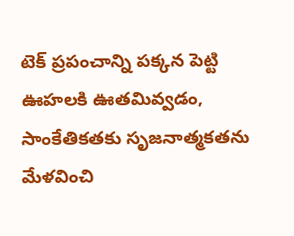టెక్‌ ప్రపంచాన్ని పక్కన పెట్టి ఊహలకి ఊతమివ్వడం, సాంకేతికతకు సృజనాత్మకతను మేళవించి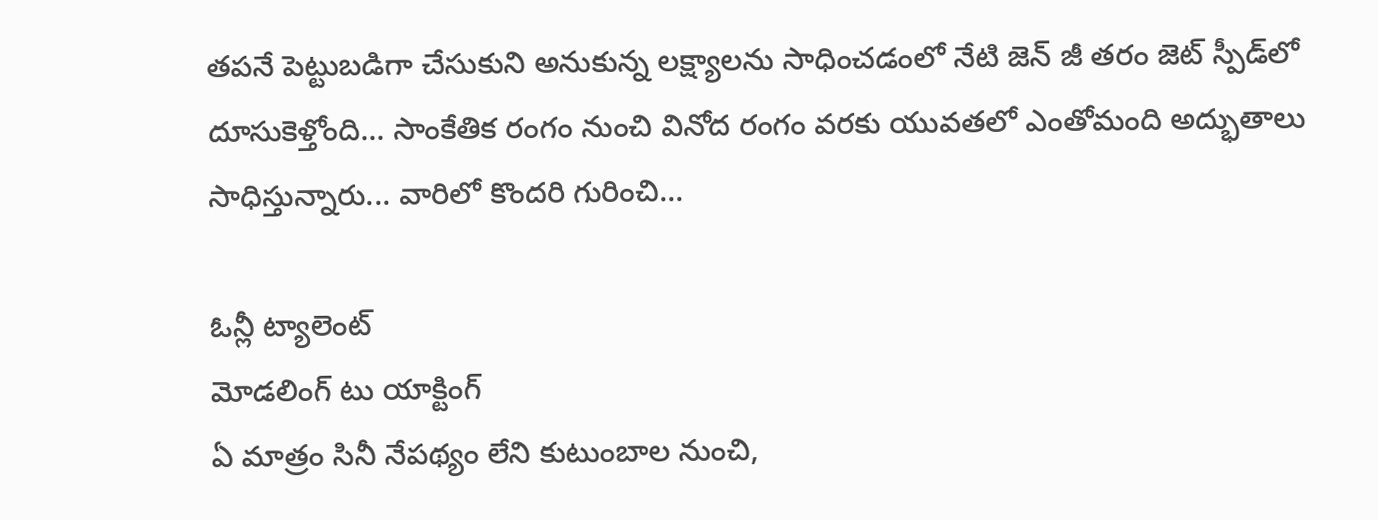తపనే పెట్టుబడిగా చేసుకుని అనుకున్న లక్ష్యాలను సాధించడంలో నేటి జెన్‌ జీ తరం జెట్‌ స్పీడ్‌లో దూసుకెళ్తోంది... సాంకేతిక రంగం నుంచి వినోద రంగం వరకు యువతలో ఎంతోమంది అద్భుతాలు సాధిస్తున్నారు... వారిలో కొందరి గురించి...

ఓన్లీ ట్యాలెంట్
మోడలింగ్‌ టు యాక్టింగ్‌
ఏ మాత్రం సినీ నేపథ్యం లేని కుటుంబాల నుంచి,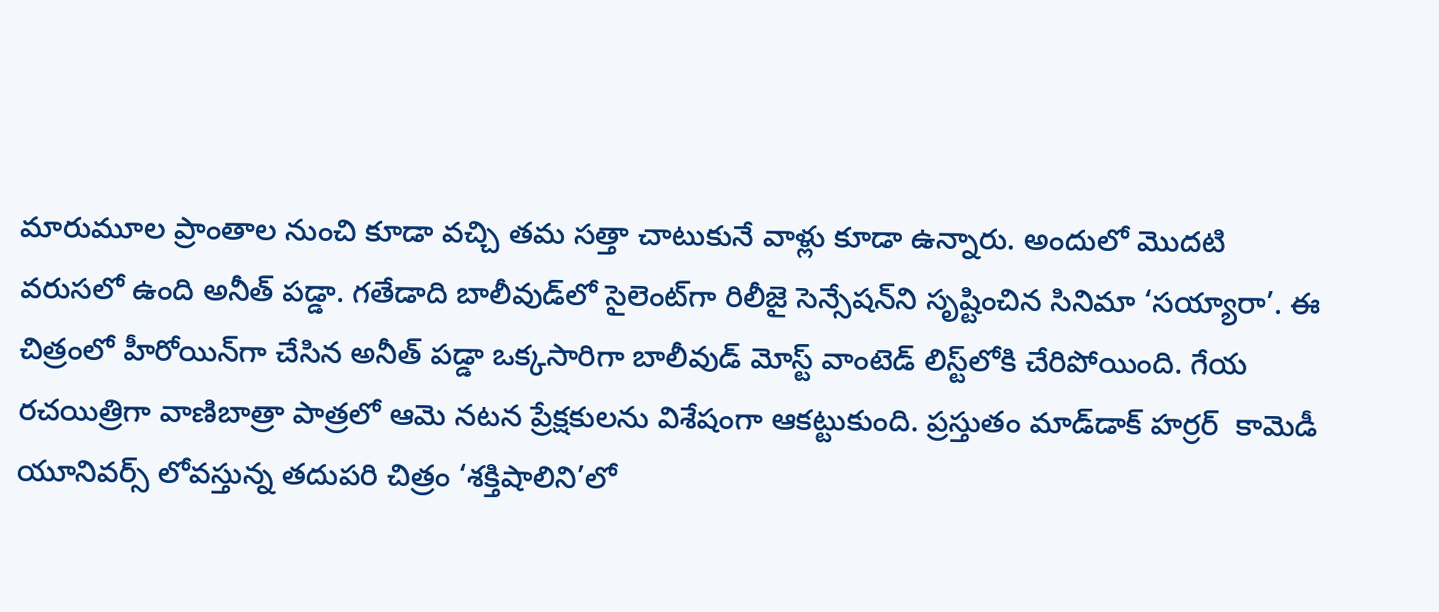మారుమూల ప్రాంతాల నుంచి కూడా వచ్చి తమ సత్తా చాటుకునే వాళ్లు కూడా ఉన్నారు. అందులో మొదటి వరుసలో ఉంది అనీత్‌ పడ్డా. గతేడాది బాలీవుడ్‌లో సైలెంట్‌గా రిలీజై సెన్సేషన్‌ని సృష్టించిన సినిమా ‘సయ్యారా’. ఈ చిత్రంలో హీరోయిన్‌గా చేసిన అనీత్‌ పడ్డా ఒక్కసారిగా బాలీవుడ్‌ మోస్ట్‌ వాంటెడ్‌ లిస్ట్‌లోకి చేరిపోయింది. గేయ రచయిత్రిగా వాణిబాత్రా పాత్రలో ఆమె నటన ప్రేక్షకులను విశేషంగా ఆకట్టుకుంది. ప్రస్తుతం మాడ్‌డాక్‌ హర్రర్‌  కామెడీ యూనివర్స్‌ లోవస్తున్న తదుపరి చిత్రం ‘శక్తిషాలిని’లో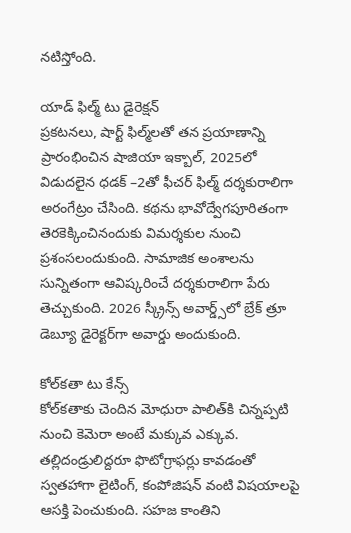నటిస్తోంది.

యాడ్‌ ఫిల్మ్‌ టు డైరెక్షన్‌
ప్రకటనలు, షార్ట్‌ ఫిల్మ్‌లతో తన ప్రయాణాన్ని ప్రారంభించిన షాజియా ఇక్బాల్, 2025లో విడుదలైన ధడక్‌ –2తో ఫీచర్‌ ఫిల్మ్‌ దర్శకురాలిగా అరంగేట్రం చేసింది. కథను భావోద్వేగపూరితంగా తెరకెక్కించినందుకు విమర్శకుల నుంచి ప్రశంసలందుకుంది. సామాజిక అంశాలను సున్నితంగా ఆవిష్కరించే దర్శకురాలిగా పేరు తెచ్చుకుంది. 2026 స్క్రీన్స్‌ అవార్డ్స్‌లో బ్రేక్‌ త్రూ డెబ్యూ డైరెక్టర్‌గా అవార్డు అందుకుంది.

కోల్‌కతా టు కేన్స్‌
కోల్‌కతాకు చెందిన మోధురా పాలిత్‌కి చిన్నప్పటి నుంచి కెమెరా అంటే మక్కువ ఎక్కువ. తల్లిదండ్రులిద్దరూ ఫొటోగ్రాఫర్లు కావడంతో స్వతహాగా లైటింగ్, కంపోజిషన్‌ వంటి విషయాలపై ఆసక్తి పెంచుకుంది. సహజ కాంతిని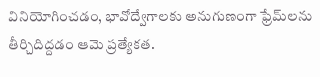వినియోగించడం, భావోద్వేగాలకు అనుగుణంగా ఫ్రేమ్‌లను తీర్చిదిద్దడం ఆమె ప్రత్యేకత.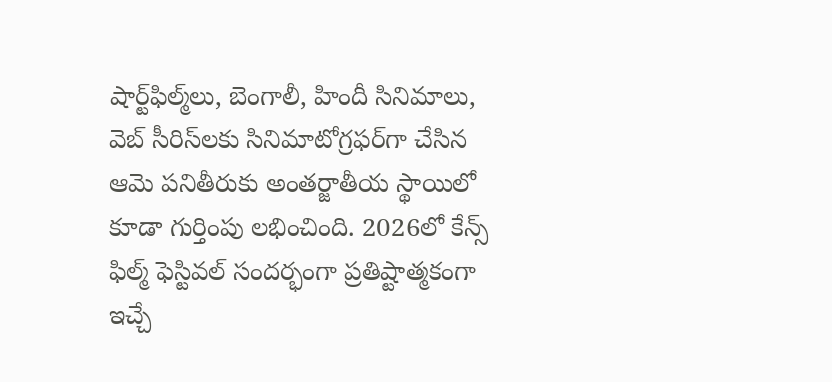షార్ట్‌ఫిల్మ్‌లు, బెంగాలీ, హిందీ సినిమాలు, వెబ్‌ సీరిస్‌లకు సినిమాటోగ్రఫర్‌గా చేసిన ఆమె పనితీరుకు అంతర్జాతీయ స్థాయిలో కూడా గుర్తింపు లభించింది. 2026లో కేన్స్‌ ఫిల్మ్‌ ఫెస్టివల్‌ సందర్భంగా ప్రతిష్టాత్మకంగా ఇచ్చే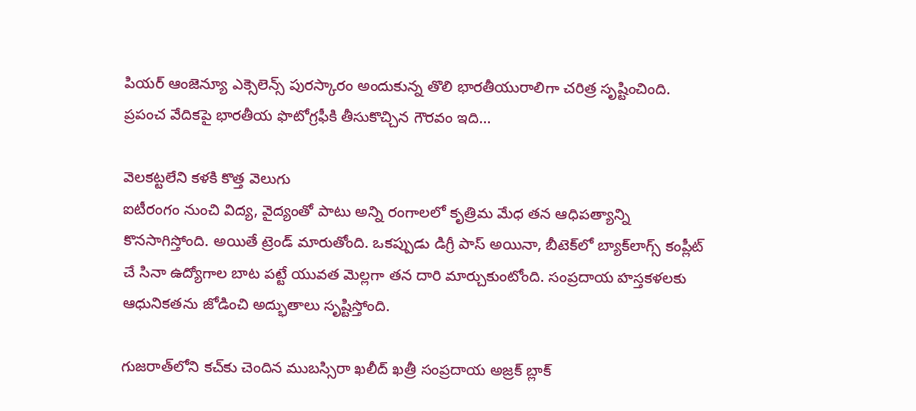పియర్‌ ఆంజెన్యూ ఎక్సెలెన్స్‌ పురస్కారం అందుకున్న తొలి భారతీయురాలిగా చరిత్ర సృష్టించింది. ప్రపంచ వేదికపై భారతీయ ఫొటోగ్రఫీకి తీసుకొచ్చిన గౌరవం ఇది...

వెలకట్టలేని కళకి కొత్త వెలుగు
ఐటీరంగం నుంచి విద్య, వైద్యంతో పాటు అన్ని రంగాలలో కృత్రిమ మేధ తన ఆధిపత్యాన్ని కొనసాగిస్తోంది. అయితే ట్రెండ్‌ మారుతోంది. ఒకప్పుడు డిగ్రీ పాస్‌ అయినా, బీటెక్‌లో బ్యాక్‌లాగ్స్‌ కంప్లీట్‌ చే సినా ఉద్యోగాల బాట పట్టే యువత మెల్లగా తన దారి మార్చుకుంటోంది. సంప్రదాయ హస్తకళలకు ఆధునికతను జోడించి అద్భుతాలు సృష్టిస్తోంది.

గుజరాత్‌లోని కచ్‌కు చెందిన ముబస్సిరా ఖలీద్‌ ఖత్రీ సంప్రదాయ అజ్రక్‌ బ్లాక్‌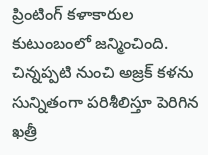ప్రింటింగ్‌ కళాకారుల కుటుంబంలో జన్మించింది. చిన్నప్పటి నుంచి అజ్రక్‌ కళను సున్నితంగా పరిశీలిస్తూ పెరిగిన ఖత్రీ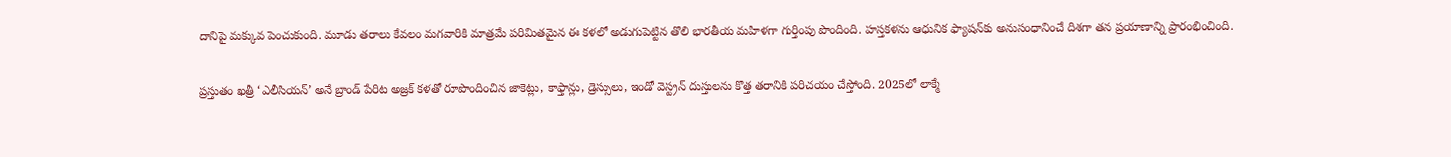దానిపై మక్కువ పెంచుకుంది. మూడు తరాలు కేవలం మగవారికి మాత్రమే పరిమితమైన ఈ కళలో అడుగుపెట్టిన తొలి భారతీయ మహిళగా గుర్తింపు పొందింది. హస్తకళను ఆధునిక ఫ్యాషన్‌కు అనుసంధానించే దిశగా తన ప్రయాణాన్ని ప్రారంభించింది.

ప్రస్తుతం ఖత్రీ ‘ఎలీసియన్‌’ అనే బ్రాండ్‌ పేరిట అజ్రక్‌ కళతో రూపొందించిన జాకెట్లు, కాఫ్తాన్లు, డ్రెస్సులు, ఇండో వెస్ట్రన్‌ దుస్తులను కొత్త తరానికి పరిచయం చేస్తోంది. 2025లో లాక్మే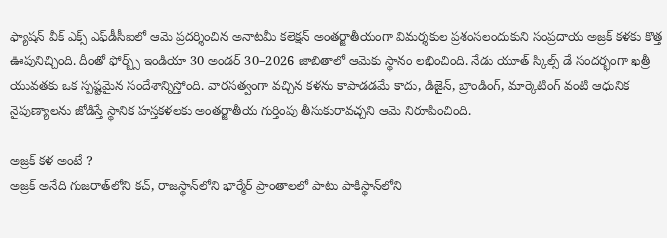ఫ్యాషన్‌ వీక్‌ ఎక్స్‌ ఎఫ్‌డీసీఐలో ఆమె ప్రదర్శించిన అనాటమీ కలెక్షన్‌ అంతర్జాతీయంగా విమర్శకుల ప్రశంసలందుకుని సంప్రదాయ అజ్రక్‌ కళకు కొత్త ఊపునిచ్చింది. దీంతో ఫోర్బ్స్‌ ఇండియా 30 అండర్‌ 30–2026 జాబితాలో ఆమెకు స్థానం లభించింది. నేడు యూత్‌ స్కిల్స్‌ డే సందర్భంగా ఖత్రీ యువతకు ఒక స్పష్టమైన సందేశాన్నిస్తోంది. వారసత్వంగా వచ్చిన కళను కాపాడడమే కాదు, డిజైన్, బ్రాండింగ్, మార్కెటింగ్‌ వంటి ఆధునిక నైపుణ్యాలను జోడిస్తే స్థానిక హస్తకళలకు అంతర్జాతీయ గుర్తింపు తీసుకురావచ్చని ఆమె నిరూపించింది.

అజ్రక్‌ కళ అంటే ?
అజ్రక్‌ అనేది గుజరాత్‌లోని కచ్, రాజస్థాన్‌లోని భార్మేర్‌ ప్రాంతాలలో పాటు పాకిస్థాన్‌లోని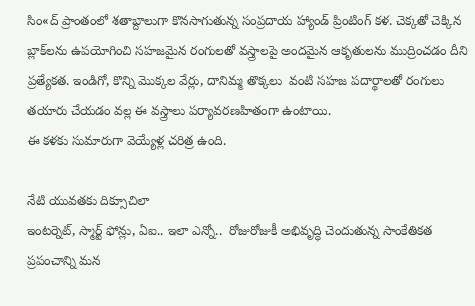సిం«ద్‌ ప్రాంతంలో శతాబ్దాలుగా కొనసాగుతున్న సంప్రదాయ హ్యాండ్‌ ప్రింటింగ్‌ కళ. చెక్కతో చెక్కిన బ్లాక్‌లను ఉపయోగించి సహజమైన రంగులతో వస్త్రాలపై అందమైన ఆకృతులను ముద్రించడం దీని ప్రత్యేకత. ఇండిగో, కొన్ని మొక్కల వేర్లు, దానిమ్మ తొక్కలు  వంటి సహజ పదార్థాలతో రంగులు తయారు చేయడం వల్ల ఈ వస్త్రాలు పర్యావరణహితంగా ఉంటాయి.
ఈ కళకు సుమారుగా వెయ్యేళ్ల చరిత్ర ఉంది.

నేటి యువతకు దిక్సూచిలా
ఇంటర్నెట్, స్మార్ట్‌ ఫోన్లు, ఏఐ.. ఇలా ఎన్నో..  రోజురోజుకీ అభివృద్ధి చెందుతున్న సాంకేతికత ప్రపంచాన్ని మన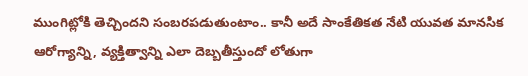ముంగిట్లోకి తెచ్చిందని సంబరపడుతుంటాం.. కానీ అదే సాంకేతికత నేటి యువత మానసిక ఆరోగ్యాన్ని, వ్యక్తిత్వాన్ని ఎలా దెబ్బతీస్తుందో లోతుగా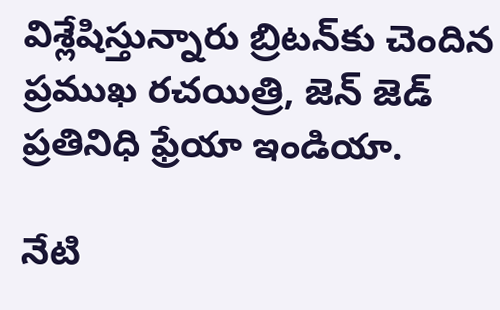విశ్లేషిస్తున్నారు బ్రిటన్‌కు చెందిన ప్రముఖ రచయిత్రి, జెన్‌ జెడ్‌ ప్రతినిధి ఫ్రేయా ఇండియా.

నేటి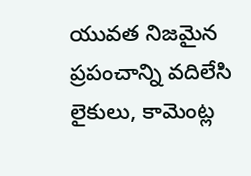యువత నిజమైన ప్రపంచాన్ని వదిలేసి లైకులు, కామెంట్ల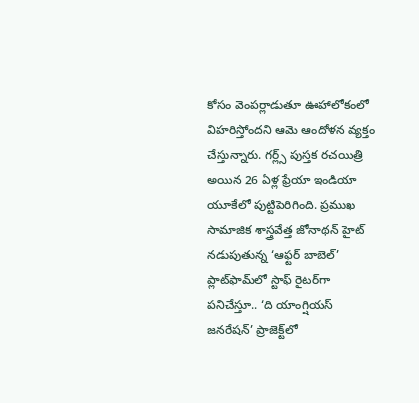కోసం వెంపర్లాడుతూ ఊహాలోకంలో విహరిస్తోందని ఆమె ఆందోళన వ్యక్తం చేస్తున్నారు. గర్ల్స్‌ పుస్తక రచయిత్రి అయిన 26 ఏళ్ల ఫ్రేయా ఇండియా యూకేలో పుట్టిపెరిగింది. ప్రముఖ సామాజిక శాస్త్రవేత్త జోనాథన్‌ హైట్‌ నడుపుతున్న ‘ఆఫ్టర్‌ బాబెల్‌’ ప్లాట్‌ఫామ్‌లో స్టాఫ్‌ రైటర్‌గా పనిచేస్తూ.. ‘ది యాంగ్షియస్‌ జనరేషన్‌’ ప్రాజెక్ట్‌లో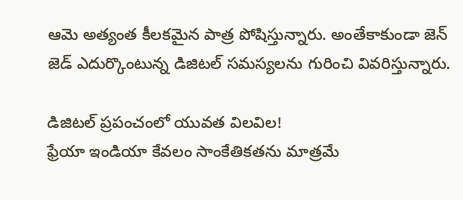ఆమె అత్యంత కీలకమైన పాత్ర పోషిస్తున్నారు. అంతేకాకుండా జెన్‌ జెడ్‌ ఎదుర్కొంటున్న డిజిటల్‌ సమస్యలను గురించి వివరిస్తున్నారు.

డిజిటల్‌ ప్రపంచంలో యువత విలవిల!
ఫ్రేయా ఇండియా కేవలం సాంకేతికతను మాత్రమే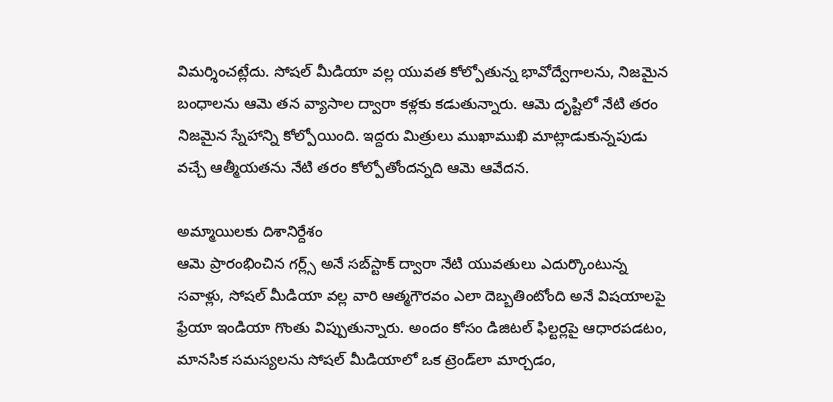విమర్శించట్లేదు. సోషల్‌ మీడియా వల్ల యువత కోల్పోతున్న భావోద్వేగాలను, నిజమైన బంధాలను ఆమె తన వ్యాసాల ద్వారా కళ్లకు కడుతున్నారు. ఆమె దృష్టిలో నేటి తరం నిజమైన స్నేహాన్ని కోల్పోయింది. ఇద్దరు మిత్రులు ముఖాముఖి మాట్లాడుకున్నపుడు వచ్చే ఆత్మీయతను నేటి తరం కోల్పోతోందన్నది ఆమె ఆవేదన.

అమ్మాయిలకు దిశానిర్దేశం
ఆమె ప్రారంభించిన గర్ల్స్‌ అనే సబ్‌స్టాక్‌ ద్వారా నేటి యువతులు ఎదుర్కొంటున్న సవాళ్లు, సోషల్‌ మీడియా వల్ల వారి ఆత్మగౌరవం ఎలా దెబ్బతింటోంది అనే విషయాలపై ఫ్రేయా ఇండియా గొంతు విప్పుతున్నారు. అందం కోసం డిజిటల్‌ ఫిల్టర్లపై ఆధారపడటం, మానసిక సమస్యలను సోషల్‌ మీడియాలో ఒక ట్రెండ్‌లా మార్చడం,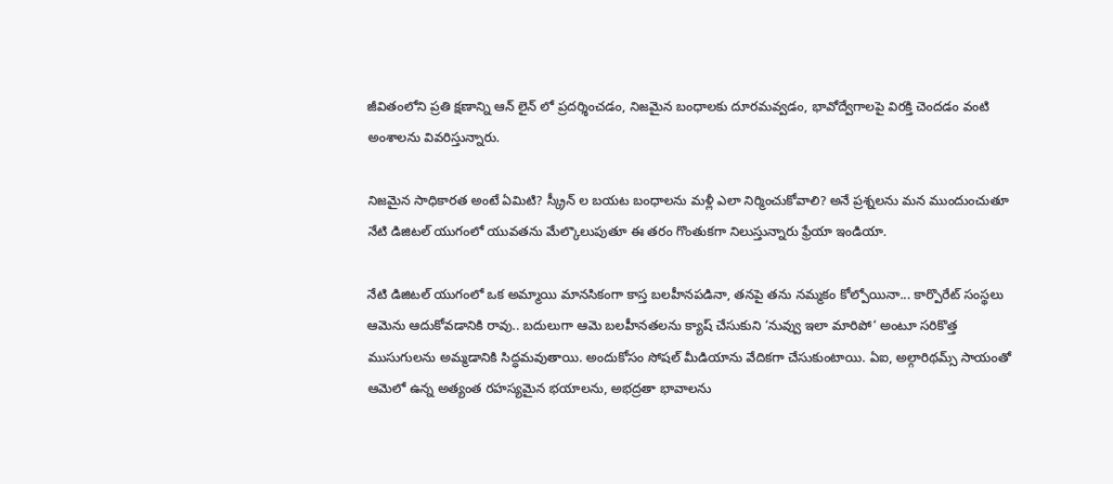జీవితంలోని ప్రతి క్షణాన్ని ఆన్ లైన్ లో ప్రదర్శించడం, నిజమైన బంధాలకు దూరమవ్వడం, భావోద్వేగాలపై విరక్తి చెందడం వంటి అంశాలను వివరిస్తున్నారు.

నిజమైన సాధికారత అంటే ఏమిటి? స్క్రీన్ ల బయట బంధాలను మళ్లీ ఎలా నిర్మించుకోవాలి? అనే ప్రశ్నలను మన ముందుంచుతూ నేటి డిజిటల్‌ యుగంలో యువతను మేల్కొలుపుతూ ఈ తరం గొంతుకగా నిలుస్తున్నారు ఫ్రేయా ఇండియా.

నేటి డిజిటల్‌ యుగంలో ఒక అమ్మాయి మానసికంగా కాస్త బలహీనపడినా, తనపై తను నమ్మకం కోల్పోయినా... కార్పొరేట్‌ సంస్థలు ఆమెను ఆదుకోవడానికి రావు.. బదులుగా ఆమె బలహీనతలను క్యాష్‌ చేసుకుని ‘నువ్వు ఇలా మారిపో‘ అంటూ సరికొత్త ముసుగులను అమ్మడానికి సిద్ధమవుతాయి. అందుకోసం సోషల్‌ మీడియాను వేదికగా చేసుకుంటాయి. ఏఐ, అల్గారిథమ్స్‌ సాయంతో ఆమెలో ఉన్న అత్యంత రహస్యమైన భయాలను, అభద్రతా భావాలను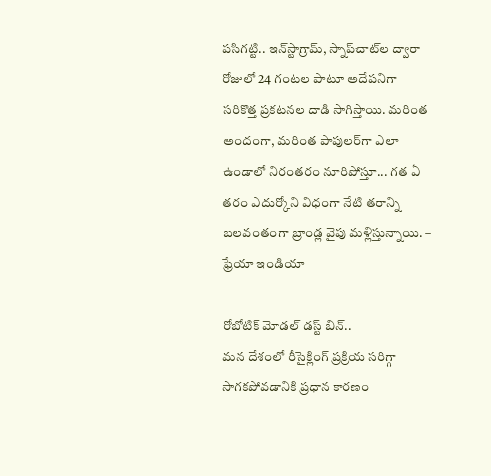పసిగట్టి.. ఇన్‌స్టాగ్రామ్, స్నాప్‌చాట్‌ల ద్వారా రోజులో 24 గంటల పాటూ అదేపనిగా సరికొత్త ప్రకటనల దాడి సాగిస్తాయి. మరింత అందంగా, మరింత పాపులర్‌గా ఎలా ఉండాలో నిరంతరం నూరిపోస్తూ... గత ఏ తరం ఎదుర్కోని విధంగా నేటి తరాన్ని బలవంతంగా బ్రాండ్ల వైపు మళ్లిస్తున్నాయి. – ఫ్రేయా ఇండియా

రోబోటిక్ మోడల్ డస్ట్ బిన్..
మన దేశంలో రీసైక్లింగ్‌ ప్రక్రియ సరిగ్గా సాగకపోవడానికి ప్రధాన కారణం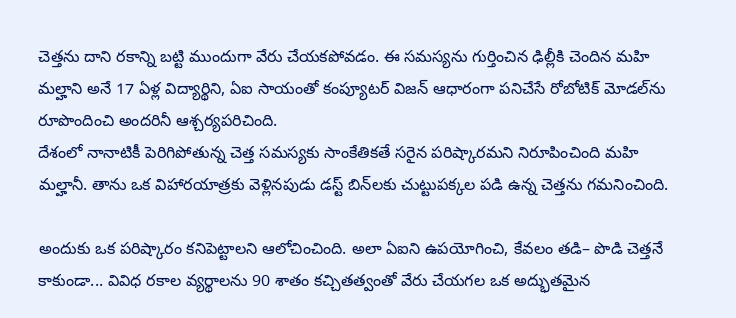చెత్తను దాని రకాన్ని బట్టి ముందుగా వేరు చేయకపోవడం. ఈ సమస్యను గుర్తించిన ఢిల్లీకి చెందిన మహి మల్హాని అనే 17 ఏళ్ల విద్యార్థిని, ఏఐ సాయంతో కంప్యూటర్‌ విజన్‌ ఆధారంగా పనిచేసే రోబోటిక్‌ మోడల్‌ను రూపొందించి అందరినీ ఆశ్చర్యపరిచింది.
దేశంలో నానాటికీ పెరిగిపోతున్న చెత్త సమస్యకు సాంకేతికతే సరైన పరిష్కారమని నిరూపించింది మహి మల్హానీ. తాను ఒక విహారయాత్రకు వెళ్లినపుడు డస్ట్‌ బిన్‌లకు చుట్టుపక్కల పడి ఉన్న చెత్తను గమనించింది.

అందుకు ఒక పరిష్కారం కనిపెట్టాలని ఆలోచించింది. అలా ఏఐని ఉపయోగించి, కేవలం తడి– పొడి చెత్తనే కాకుండా... వివిధ రకాల వ్యర్థాలను 90 శాతం కచ్చితత్వంతో వేరు చేయగల ఒక అద్భుతమైన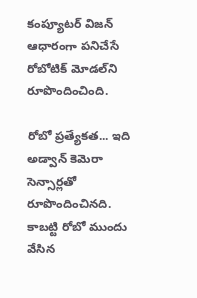కంప్యూటర్‌ విజన్‌ ఆధారంగా పనిచేసే రోబోటిక్‌ మోడల్‌ని రూపొందించింది.

రోబో ప్రత్యేకత... ఇది అడ్వాన్ కెమెరా సెన్సార్లతో రూపొందించినది. కాబట్టి రోబో ముందు వేసిన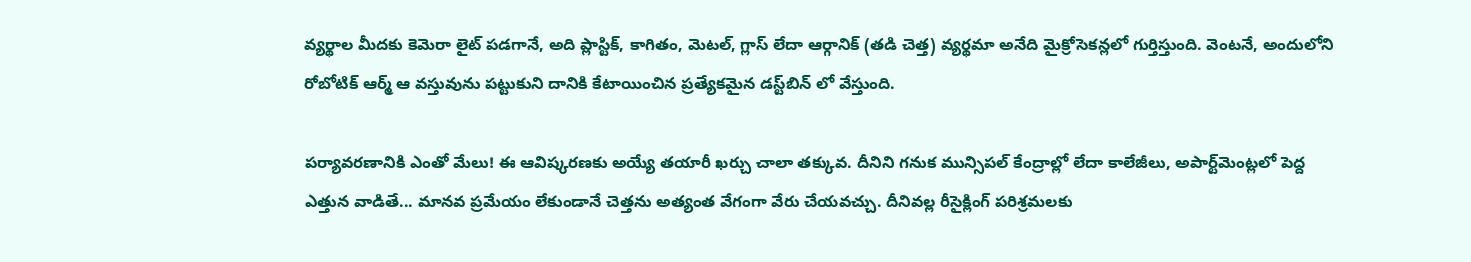వ్యర్థాల మీదకు కెమెరా లైట్‌ పడగానే, అది ప్లాస్టిక్, కాగితం, మెటల్, గ్లాస్‌ లేదా ఆర్గానిక్‌ (తడి చెత్త) వ్యర్థమా అనేది మైక్రోసెకన్లలో గుర్తిస్తుంది. వెంటనే, అందులోని రోబోటిక్‌ ఆర్మ్‌ ఆ వస్తువును పట్టుకుని దానికి కేటాయించిన ప్రత్యేకమైన డస్ట్‌బిన్ లో వేస్తుంది.

పర్యావరణానికి ఎంతో మేలు! ఈ ఆవిష్కరణకు అయ్యే తయారీ ఖర్చు చాలా తక్కువ. దీనిని గనుక మున్సిపల్‌ కేంద్రాల్లో లేదా కాలేజీలు, అపార్ట్‌మెంట్లలో పెద్ద ఎత్తున వాడితే... మానవ ప్రమేయం లేకుండానే చెత్తను అత్యంత వేగంగా వేరు చేయవచ్చు. దీనివల్ల రీసైక్లింగ్‌ పరిశ్రమలకు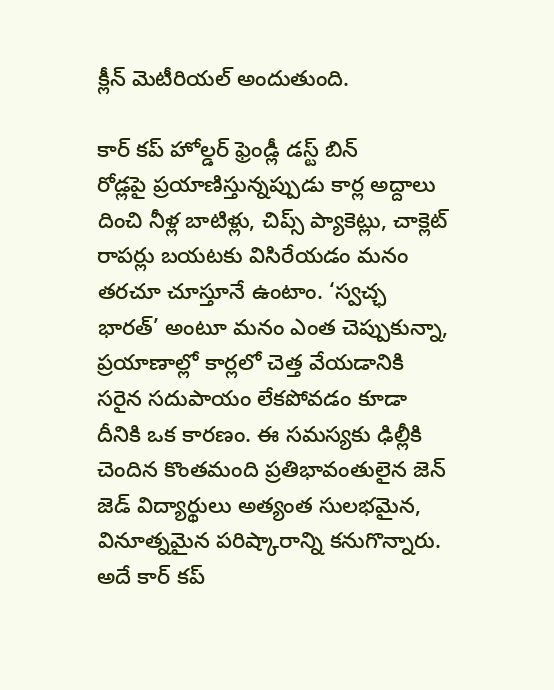క్లీన్‌ మెటీరియల్‌ అందుతుంది.

కార్ కప్ హోల్డర్ ఫ్రెండ్లీ డస్ట్ బిన్
రోడ్లపై ప్రయాణిస్తున్నప్పుడు కార్ల అద్దాలు దించి నీళ్ల బాటిళ్లు, చిప్స్‌ ప్యాకెట్లు, చాక్లెట్‌ రాపర్లు బయటకు విసిరేయడం మనం తరచూ చూస్తూనే ఉంటాం. ‘స్వచ్ఛ భారత్‌’ అంటూ మనం ఎంత చెప్పుకున్నా, ప్రయాణాల్లో కార్లలో చెత్త వేయడానికి సరైన సదుపాయం లేకపోవడం కూడా దీనికి ఒక కారణం. ఈ సమస్యకు ఢిల్లీకి చెందిన కొంతమంది ప్రతిభావంతులైన జెన్‌ జెడ్‌ విద్యార్థులు అత్యంత సులభమైన, వినూత్నమైన పరిష్కారాన్ని కనుగొన్నారు. అదే కార్‌ కప్‌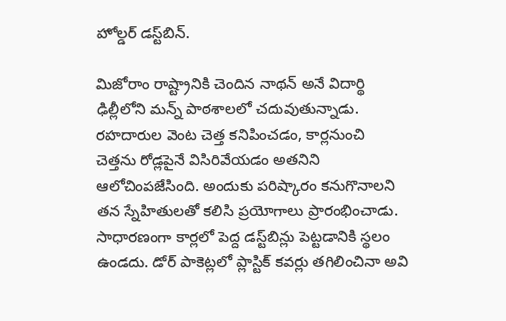హోల్డర్‌ డస్ట్‌బిన్‌.

మిజోరాం రాష్ట్రానికి చెందిన నాథన్‌ అనే విదార్థి ఢిల్లీలోని మన్న్‌ పాఠశాలలో చదువుతున్నాడు. రహదారుల వెంట చెత్త కనిపించడం, కార్లనుంచి చెత్తను రోడ్లపైనే విసిరివేయడం అతనిని ఆలోచింపజేసింది. అందుకు పరిష్కారం కనుగొనాలని తన స్నేహితులతో కలిసి ప్రయోగాలు ప్రారంభించాడు. సాధారణంగా కార్లలో పెద్ద డస్ట్‌బిన్లు పెట్టడానికి స్థలం ఉండదు. డోర్‌ పాకెట్లలో ప్లాస్టిక్‌ కవర్లు తగిలించినా అవి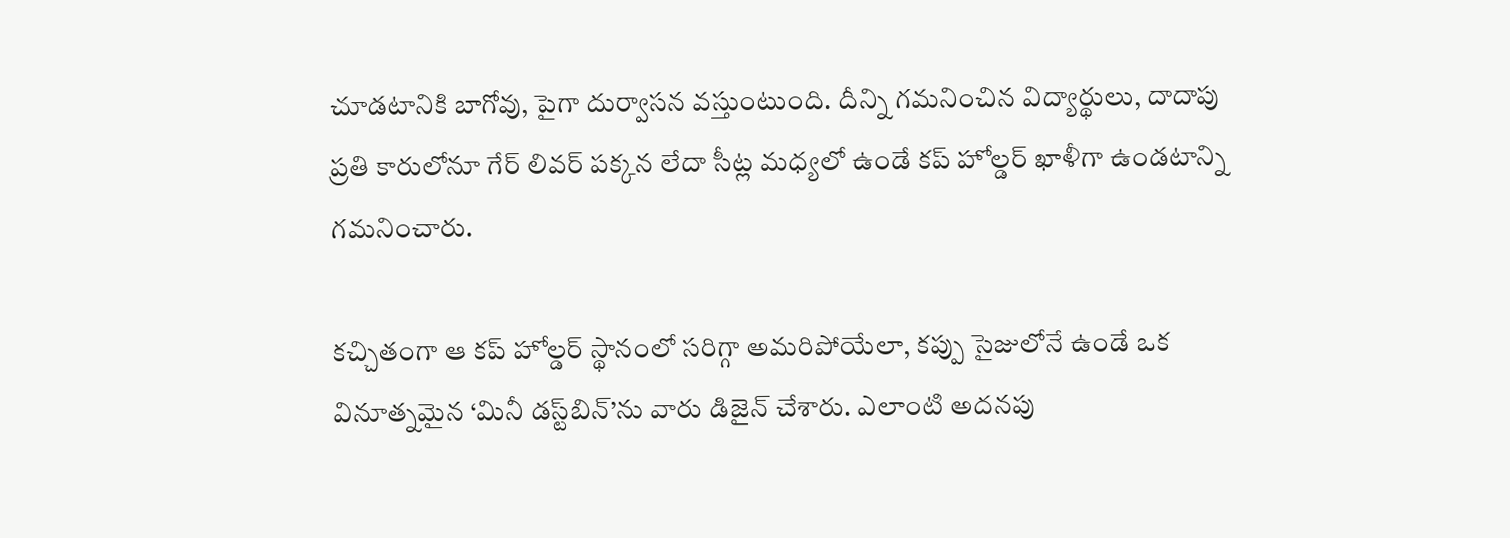చూడటానికి బాగోవు, పైగా దుర్వాసన వస్తుంటుంది. దీన్ని గమనించిన విద్యార్థులు, దాదాపు ప్రతి కారులోనూ గేర్‌ లివర్‌ పక్కన లేదా సీట్ల మధ్యలో ఉండే కప్‌ హోల్డర్‌ ఖాళీగా ఉండటాన్ని గమనించారు.

కచ్చితంగా ఆ కప్‌ హోల్డర్‌ స్థానంలో సరిగ్గా అమరిపోయేలా, కప్పు సైజులోనే ఉండే ఒక వినూత్నమైన ‘మినీ డస్ట్‌బిన్‌’ను వారు డిజైన్‌ చేశారు. ఎలాంటి అదనపు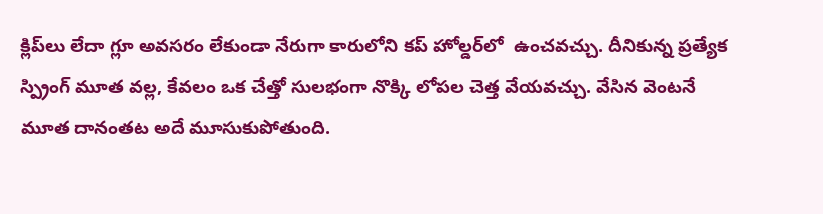క్లిప్‌లు లేదా గ్లూ అవసరం లేకుండా నేరుగా కారులోని కప్‌ హోల్డర్‌లో  ఉంచవచ్చు. దీనికున్న ప్రత్యేక స్ప్రింగ్‌ మూత వల్ల, కేవలం ఒక చేత్తో సులభంగా నొక్కి లోపల చెత్త వేయవచ్చు. వేసిన వెంటనే మూత దానంతట అదే మూసుకుపోతుంది.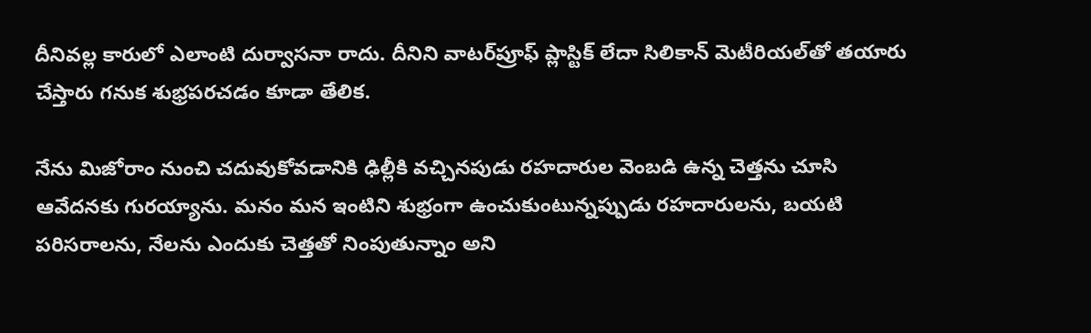దీనివల్ల కారులో ఎలాంటి దుర్వాసనా రాదు. దీనిని వాటర్‌ప్రూఫ్‌ ప్లాస్టిక్‌ లేదా సిలికాన్‌ మెటీరియల్‌తో తయారు చేస్తారు గనుక శుభ్రపరచడం కూడా తేలిక.

నేను మిజోరాం నుంచి చదువుకోవడానికి ఢిల్లీకి వచ్చినపుడు రహదారుల వెంబడి ఉన్న చెత్తను చూసి ఆవేదనకు గురయ్యాను. మనం మన ఇంటిని శుభ్రంగా ఉంచుకుంటున్నప్పుడు రహదారులను, బయటి పరిసరాలను, నేలను ఎందుకు చెత్తతో నింపుతున్నాం అని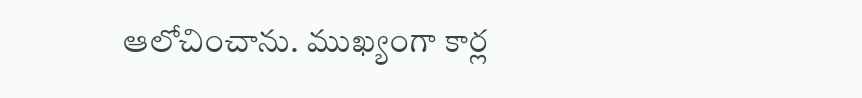ఆలోచించాను. ముఖ్యంగా కార్ల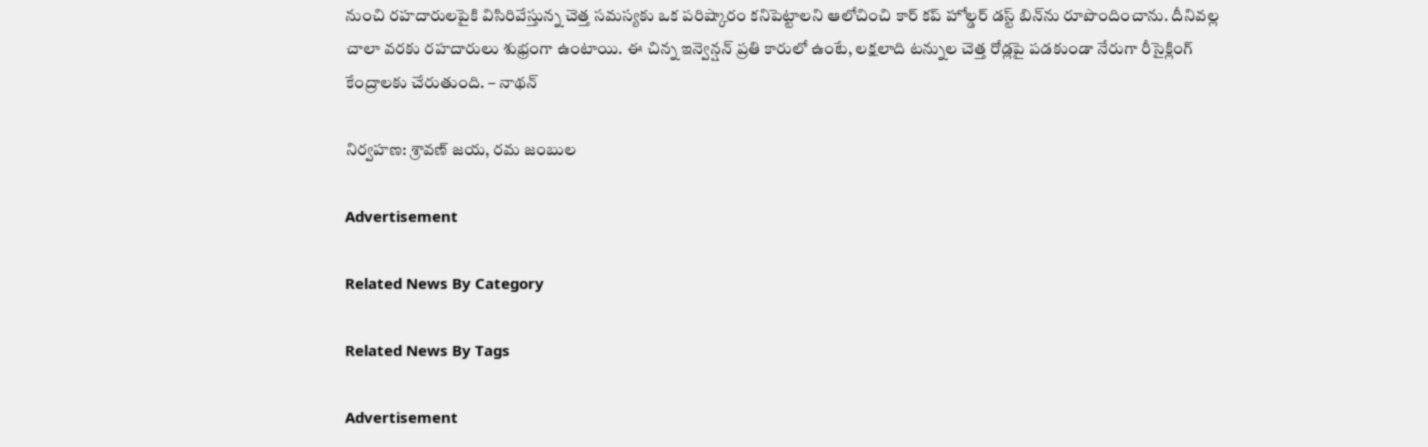నుంచి రహదారులపైకి విసిరివేస్తున్న చెత్త సమస్యకు ఒక పరిష్కారం కనిపెట్టాలని ఆలోచించి కార్‌ కప్‌ హోల్డర్‌ డస్ట్‌ బిన్‌ను రూపొందించాను. దీనివల్ల చాలా వరకు రహదారులు శుభ్రంగా ఉంటాయి. ఈ చిన్న ఇన్వెన్షన్‌ ప్రతి కారులో ఉంటే, లక్షలాది టన్నుల చెత్త రోడ్లపై పడకుండా నేరుగా రీసైక్లింగ్‌ కేంద్రాలకు చేరుతుంది. – నాథన్‌

నిర్వహణ: శ్రావణ్‌ జయ, రమ జంబుల

Advertisement

Related News By Category

Related News By Tags

Advertisement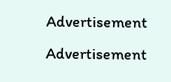Advertisement
Advertisement